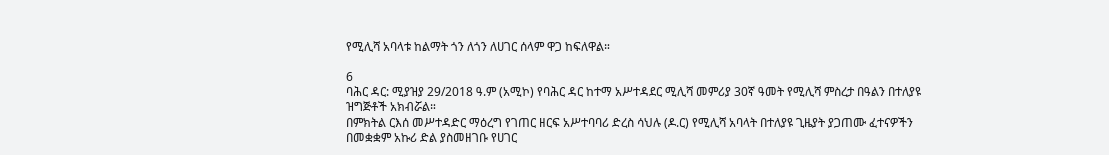የሚሊሻ አባላቱ ከልማት ጎን ለጎን ለሀገር ሰላም ዋጋ ከፍለዋል።

6
ባሕር ዳር: ሚያዝያ 29/2018 ዓ.ም (አሚኮ) የባሕር ዳር ከተማ አሥተዳደር ሚሊሻ መምሪያ 30ኛ ዓመት የሚሊሻ ምስረታ በዓልን በተለያዩ ዝግጅቶች አክብሯል።
በምክትል ርእሰ መሥተዳድር ማዕረግ የገጠር ዘርፍ አሥተባባሪ ድረስ ሳህሉ (ዶ.ር) የሚሊሻ አባላት በተለያዩ ጊዜያት ያጋጠሙ ፈተናዎችን በመቋቋም አኩሪ ድል ያስመዘገቡ የሀገር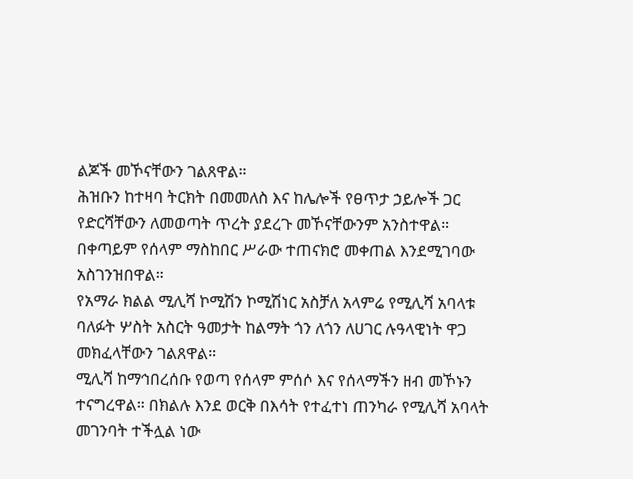ልጆች መኾናቸውን ገልጸዋል።
ሕዝቡን ከተዛባ ትርክት በመመለስ እና ከሌሎች የፀጥታ ኃይሎች ጋር የድርሻቸውን ለመወጣት ጥረት ያደረጉ መኾናቸውንም አንስተዋል። በቀጣይም የሰላም ማስከበር ሥራው ተጠናክሮ መቀጠል እንደሚገባው አስገንዝበዋል።
የአማራ ክልል ሚሊሻ ኮሚሽን ኮሚሽነር አስቻለ አላምሬ የሚሊሻ አባላቱ ባለፉት ሦስት አስርት ዓመታት ከልማት ጎን ለጎን ለሀገር ሉዓላዊነት ዋጋ መክፈላቸውን ገልጸዋል።
ሚሊሻ ከማኅበረሰቡ የወጣ የሰላም ምሰሶ እና የሰላማችን ዘብ መኾኑን ተናግረዋል። በክልሉ እንደ ወርቅ በእሳት የተፈተነ ጠንካራ የሚሊሻ አባላት መገንባት ተችሏል ነው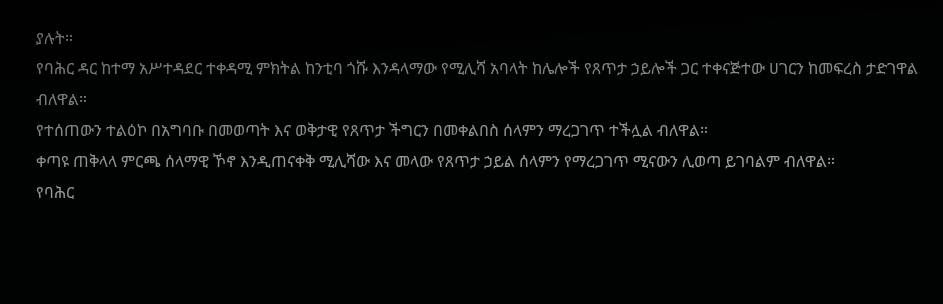ያሉት።
የባሕር ዳር ከተማ አሥተዳደር ተቀዳሚ ምክትል ከንቲባ ጎሹ እንዳላማው የሚሊሻ አባላት ከሌሎች የጸጥታ ኃይሎች ጋር ተቀናጅተው ሀገርን ከመፍረስ ታድገዋል ብለዋል።
የተሰጠውን ተልዕኮ በአግባቡ በመወጣት እና ወቅታዊ የጸጥታ ችግርን በመቀልበስ ሰላምን ማረጋገጥ ተችሏል ብለዋል።
ቀጣዩ ጠቅላላ ምርጫ ሰላማዊ ኾኖ እንዲጠናቀቅ ሚሊሻው እና መላው የጸጥታ ኃይል ሰላምን የማረጋገጥ ሚናውን ሊወጣ ይገባልም ብለዋል።
የባሕር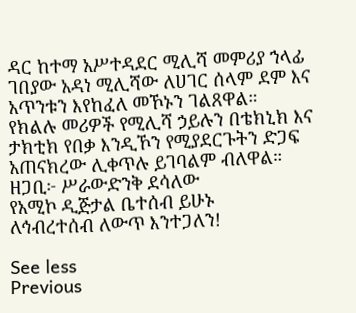ዳር ከተማ አሥተዳደር ሚሊሻ መምሪያ ኀላፊ ገበያው አዳነ ሚሊሻው ለሀገር ሰላም ደም እና አጥንቱን እየከፈለ መኾኑን ገልጸዋል።
የክልሉ መሪዎች የሚሊሻ ኃይሉን በቴክኒክ እና ታክቲክ የበቃ እንዲኾን የሚያደርጉትን ድጋፍ አጠናክረው ሊቀጥሉ ይገባልም ብለዋል።
ዘጋቢ፦ ሥራውድንቅ ደሳለው
የአሚኮ ዲጅታል ቤተሰብ ይሁኑ
ለኅብረተሰብ ለውጥ እንተጋለን!

See less
Previous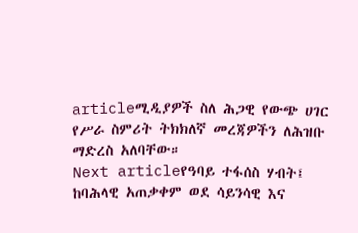articleሚዲያዎች ስለ ሕጋዊ የውጭ ሀገር የሥራ ስምሪት ትክክለኛ መረጃዎችን ለሕዝቡ ማድረስ አለባቸው።
Next articleየዓባይ ተፋሰስ ሃብት፤ ከባሕላዊ አጠቃቀም ወደ ሳይንሳዊ እና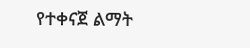የተቀናጀ ልማት